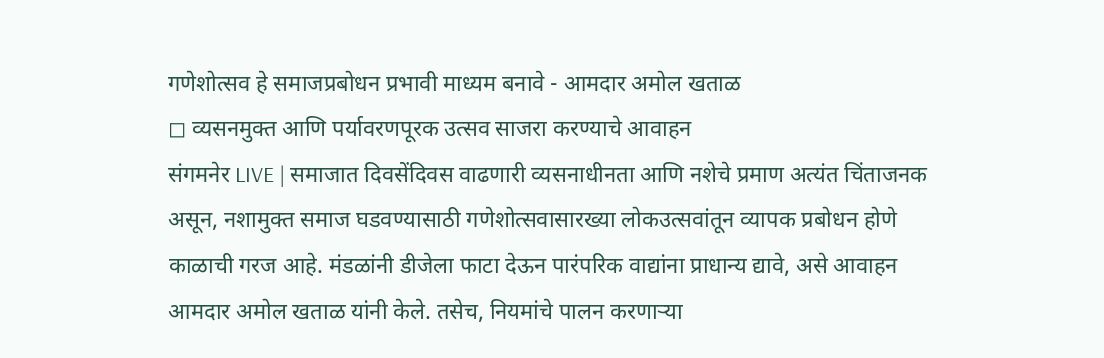गणेशोत्सव हे समाजप्रबोधन प्रभावी माध्यम बनावे - आमदार अमोल खताळ
◻ व्यसनमुक्त आणि पर्यावरणपूरक उत्सव साजरा करण्याचे आवाहन
संगमनेर LIVE | समाजात दिवसेंदिवस वाढणारी व्यसनाधीनता आणि नशेचे प्रमाण अत्यंत चिंताजनक असून, नशामुक्त समाज घडवण्यासाठी गणेशोत्सवासारख्या लोकउत्सवांतून व्यापक प्रबोधन होणे काळाची गरज आहे. मंडळांनी डीजेला फाटा देऊन पारंपरिक वाद्यांना प्राधान्य द्यावे, असे आवाहन आमदार अमोल खताळ यांनी केले. तसेच, नियमांचे पालन करणाऱ्या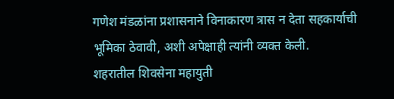गणेश मंडळांना प्रशासनाने विनाकारण त्रास न देता सहकार्याची भूमिका ठेवावी, अशी अपेक्षाही त्यांनी व्यक्त केली.
शहरातील शिवसेना महायुती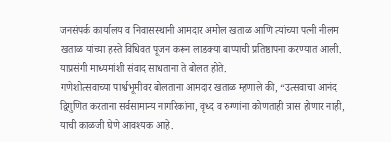जनसंपर्क कार्यालय व निवासस्थानी आमदार अमोल खताळ आणि त्यांच्या पत्नी नीलम खताळ यांच्या हस्ते विधिवत पूजन करून लाडक्या बाप्पाची प्रतिष्ठापना करण्यात आली. याप्रसंगी माध्यमांशी संवाद साधताना ते बोलत होते.
गणेशोत्सवाच्या पार्श्वभूमीवर बोलताना आमदार खताळ म्हणाले की, “उत्सवाचा आनंद द्विगुणित करताना सर्वसामान्य नागरिकांना, वृध्द व रुग्णांना कोणताही त्रास होणार नाही, याची काळजी घेणे आवश्यक आहे.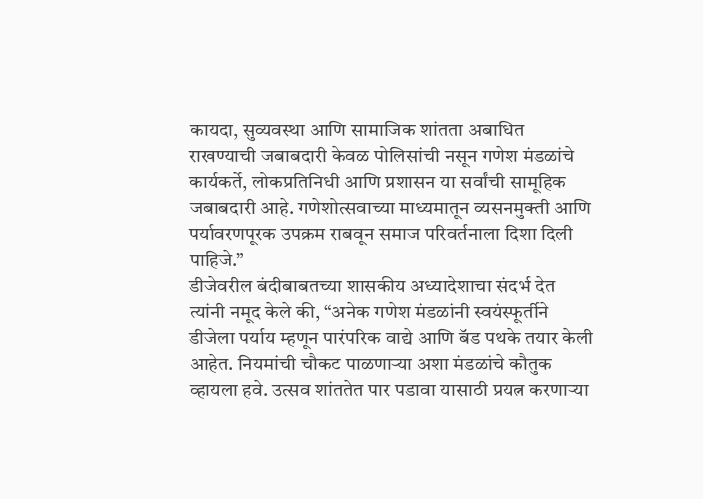कायदा, सुव्यवस्था आणि सामाजिक शांतता अबाधित राखण्याची जबाबदारी केवळ पोलिसांची नसून गणेश मंडळांचे कार्यकर्ते, लोकप्रतिनिधी आणि प्रशासन या सर्वांची सामूहिक जबाबदारी आहे. गणेशोत्सवाच्या माध्यमातून व्यसनमुक्ती आणि पर्यावरणपूरक उपक्रम राबवून समाज परिवर्तनाला दिशा दिली पाहिजे.”
डीजेवरील बंदीबाबतच्या शासकीय अध्यादेशाचा संदर्भ देत त्यांनी नमूद केले की, “अनेक गणेश मंडळांनी स्वयंस्फूर्तीने डीजेला पर्याय म्हणून पारंपरिक वाद्ये आणि बॅड पथके तयार केली आहेत. नियमांची चौकट पाळणाऱ्या अशा मंडळांचे कौतुक व्हायला हवे. उत्सव शांततेत पार पडावा यासाठी प्रयत्न करणाऱ्या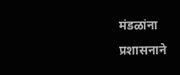मंडळांना प्रशासनाने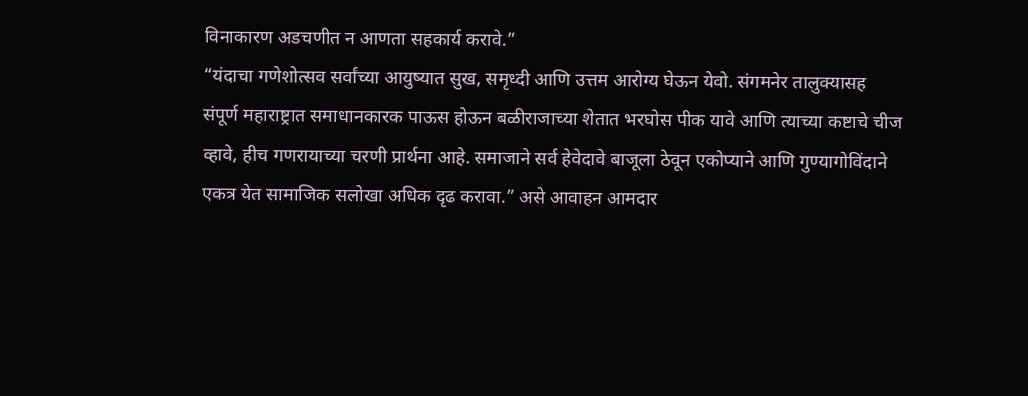विनाकारण अडचणीत न आणता सहकार्य करावे.”
“यंदाचा गणेशोत्सव सर्वांच्या आयुष्यात सुख, समृध्दी आणि उत्तम आरोग्य घेऊन येवो. संगमनेर तालुक्यासह संपूर्ण महाराष्ट्रात समाधानकारक पाऊस होऊन बळीराजाच्या शेतात भरघोस पीक यावे आणि त्याच्या कष्टाचे चीज व्हावे, हीच गणरायाच्या चरणी प्रार्थना आहे. समाजाने सर्व हेवेदावे बाजूला ठेवून एकोप्याने आणि गुण्यागोविंदाने एकत्र येत सामाजिक सलोखा अधिक दृढ करावा.” असे आवाहन आमदार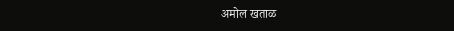अमोल खताळ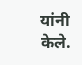यांनी केले.